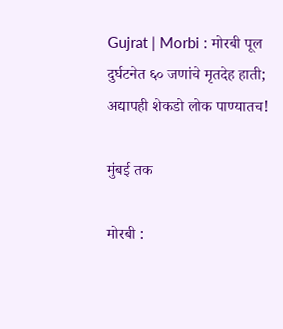Gujrat | Morbi : मोरबी पूल दुर्घटनेत ६० जणांचे मृतदेह हाती; अद्यापही शेकडो लोक पाण्यातच!

मुंबई तक

मोरबी :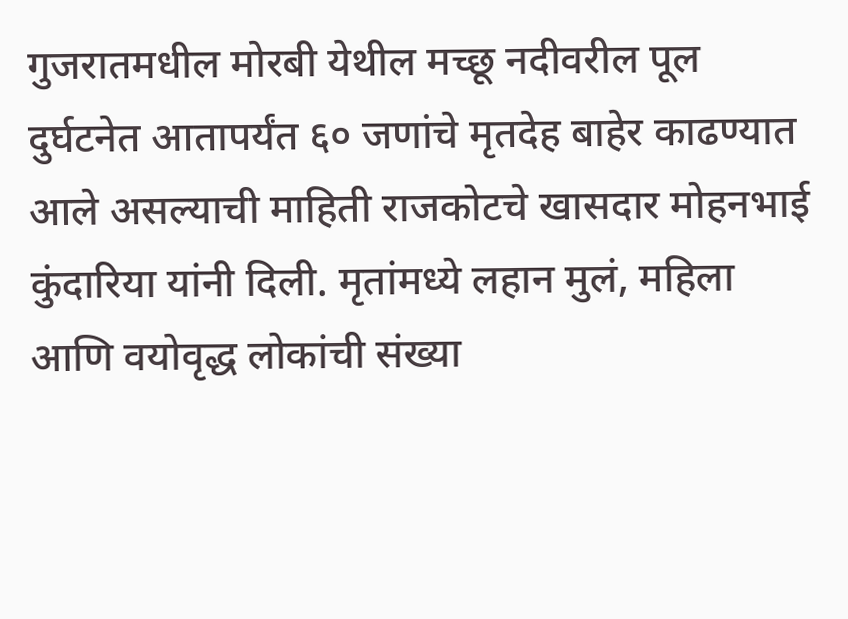गुजरातमधील मोरबी येथील मच्छू नदीवरील पूल दुर्घटनेत आतापर्यंत ६० जणांचे मृतदेह बाहेर काढण्यात आले असल्याची माहिती राजकोटचे खासदार मोहनभाई कुंदारिया यांनी दिली. मृतांमध्ये लहान मुलं, महिला आणि वयोवृद्ध लोकांची संख्या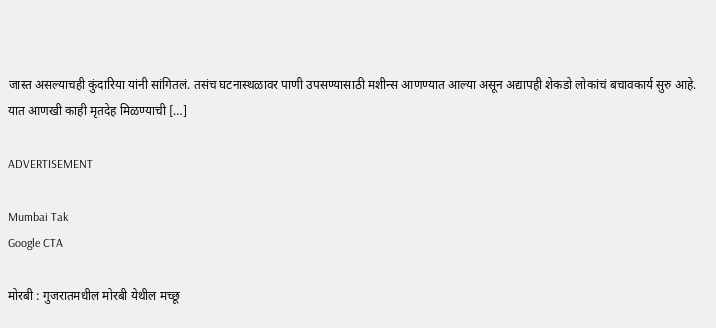जास्त असल्याचही कुंदारिया यांनी सांगितलं. तसंच घटनास्थळावर पाणी उपसण्यासाठी मशीन्स आणण्यात आल्या असून अद्यापही शेकडो लोकांचं बचावकार्य सुरु आहे. यात आणखी काही मृतदेह मिळण्याची […]

ADVERTISEMENT

Mumbai Tak
Google CTA

मोरबी : गुजरातमधील मोरबी येथील मच्छू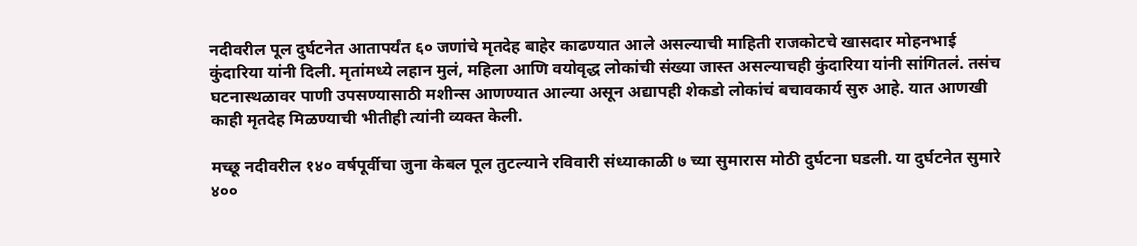नदीवरील पूल दुर्घटनेत आतापर्यंत ६० जणांचे मृतदेह बाहेर काढण्यात आले असल्याची माहिती राजकोटचे खासदार मोहनभाई कुंदारिया यांनी दिली. मृतांमध्ये लहान मुलं, महिला आणि वयोवृद्ध लोकांची संख्या जास्त असल्याचही कुंदारिया यांनी सांगितलं. तसंच घटनास्थळावर पाणी उपसण्यासाठी मशीन्स आणण्यात आल्या असून अद्यापही शेकडो लोकांचं बचावकार्य सुरु आहे. यात आणखी काही मृतदेह मिळण्याची भीतीही त्यांनी व्यक्त केली.

मच्छू नदीवरील १४० वर्षपूर्वीचा जुना केबल पूल तुटल्याने रविवारी संध्याकाळी ७ च्या सुमारास मोठी दुर्घटना घडली. या दुर्घटनेत सुमारे ४००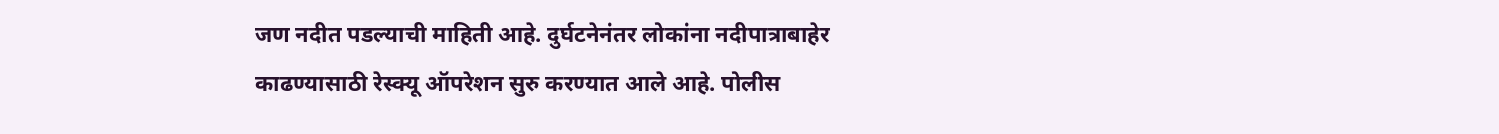जण नदीत पडल्याची माहिती आहे. दुर्घटनेनंतर लोकांना नदीपात्राबाहेर काढण्यासाठी रेस्क्यू ऑपरेशन सुरु करण्यात आले आहे. पोलीस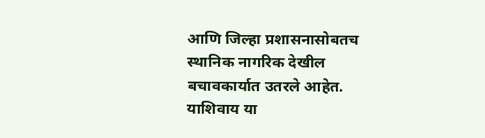आणि जिल्हा प्रशासनासोबतच स्थानिक नागरिक देखील बचावकार्यात उतरले आहेत. याशिवाय या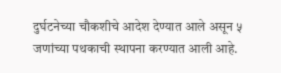दुर्घटनेच्या चौकशीचे आदेश देण्यात आले असून ५ जणांच्या पथकाची स्थापना करण्यात आली आहे.